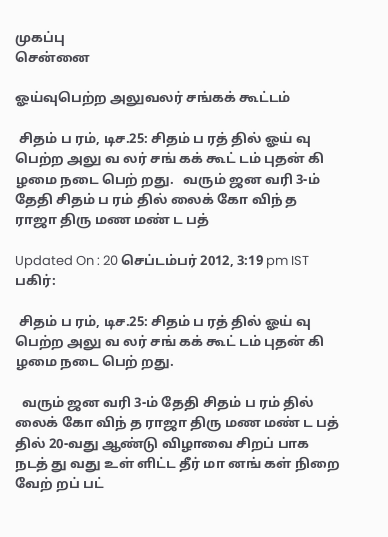முகப்பு
சென்னை

ஓய்வுபெற்ற அலுவலர் சங்கக் கூட்டம்

 சிதம் ப ரம், டிச.25: சிதம் ப ரத் தில் ஓய் வு பெற்ற அலு வ லர் சங் கக் கூட் டம் புதன் கி ழமை நடை பெற் றது.   வரும் ஜன வரி 3-ம் தேதி சிதம் ப ரம் தில் லைக் கோ விந் த ராஜா திரு மண மண் ட பத்

Updated On : 20 செப்டம்பர் 2012, 3:19 pm IST
பகிர்:

 சிதம் ப ரம், டிச.25: சிதம் ப ரத் தில் ஓய் வு பெற்ற அலு வ லர் சங் கக் கூட் டம் புதன் கி ழமை நடை பெற் றது.

  வரும் ஜன வரி 3-ம் தேதி சிதம் ப ரம் தில் லைக் கோ விந் த ராஜா திரு மண மண் ட பத் தில் 20-வது ஆண்டு விழாவை சிறப் பாக நடத் து வது உள் ளிட்ட தீர் மா னங் கள் நிறை வேற் றப் பட்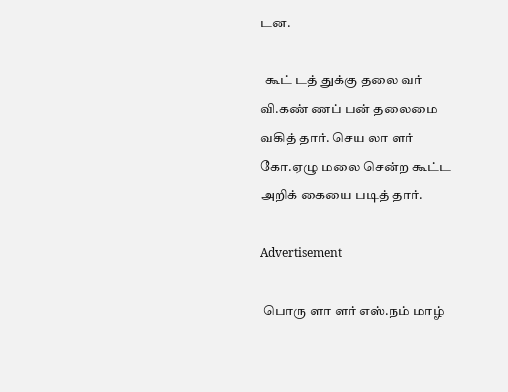டன.

  கூட் டத் துக்கு தலை வர் வி.கண் ணப் பன் தலைமை வகித் தார். செய லா ளர் கோ.ஏழு மலை சென்ற கூட்ட அறிக் கையை படித் தார்.

Advertisement

 பொரு ளா ளர் எஸ்.நம் மாழ்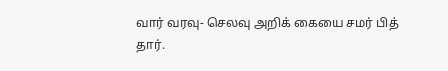வார் வரவு- செலவு அறிக் கையை சமர் பித் தார்.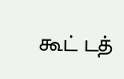கூட் டத்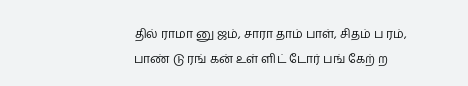தில் ராமா னு ஜம், சாரா தாம் பாள், சிதம் ப ரம், பாண் டு ரங் கன் உள் ளிட் டோர் பங் கேற் ற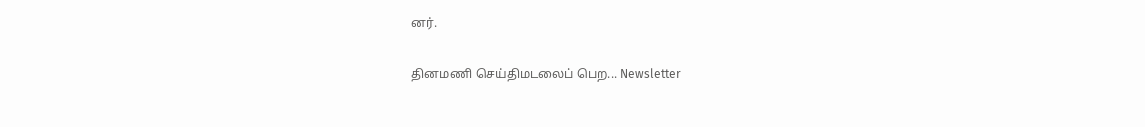னர்.

தினமணி செய்திமடலைப் பெற... Newsletter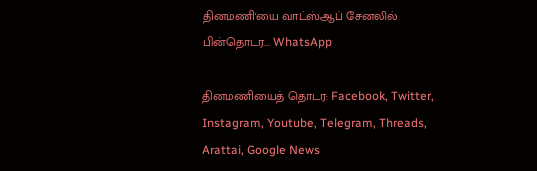தினமணி'யை வாட்ஸ்ஆப் சேனலில் பின்தொடர... WhatsApp

தினமணியைத் தொடர: Facebook, Twitter, Instagram, Youtube, Telegram, Threads, Arattai, Google News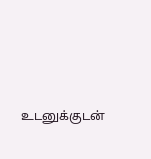உடனுக்குடன்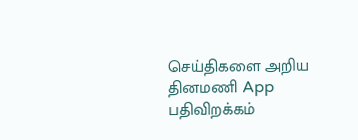செய்திகளை அறிய தினமணி App பதிவிறக்கம்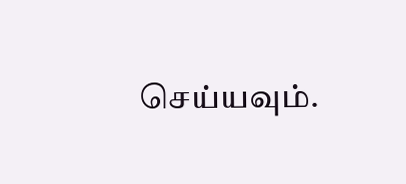செய்யவும்.